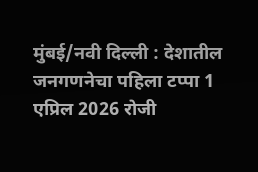मुंबई/नवी दिल्ली : देशातील जनगणनेचा पहिला टप्पा 1 एप्रिल 2026 रोजी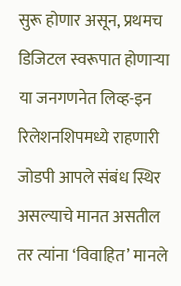सुरू होणार असून, प्रथमच डिजिटल स्वरूपात होणाऱ्या या जनगणनेत लिव्ह-इन रिलेशनशिपमध्ये राहणारी जोडपी आपले संबंध स्थिर असल्याचे मानत असतील तर त्यांना ‘विवाहित’ मानले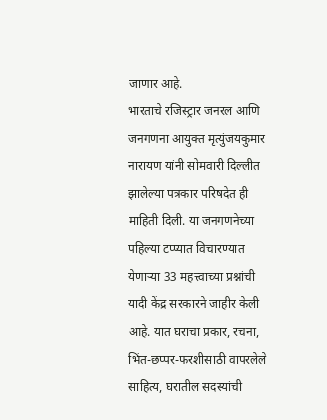जाणार आहे.
भारताचे रजिस्ट्रार जनरल आणि जनगणना आयुक्त मृत्युंजयकुमार नारायण यांनी सोमवारी दिल्लीत झालेल्या पत्रकार परिषदेत ही माहिती दिली. या जनगणनेच्या पहिल्या टप्प्यात विचारण्यात येणाऱ्या 33 महत्त्वाच्या प्रश्नांची यादी केंद्र सरकारने जाहीर केली आहे. यात घराचा प्रकार, रचना, भिंत-छप्पर-फरशीसाठी वापरलेले साहित्य, घरातील सदस्यांची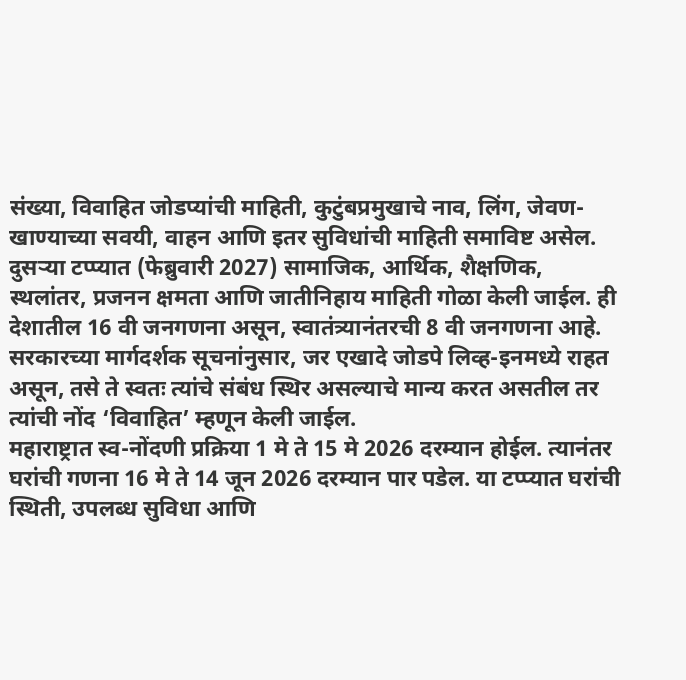संख्या, विवाहित जोडप्यांची माहिती, कुटुंबप्रमुखाचे नाव, लिंग, जेवण-खाण्याच्या सवयी, वाहन आणि इतर सुविधांची माहिती समाविष्ट असेल. दुसऱ्या टप्प्यात (फेब्रुवारी 2027) सामाजिक, आर्थिक, शैक्षणिक, स्थलांतर, प्रजनन क्षमता आणि जातीनिहाय माहिती गोळा केली जाईल. ही देशातील 16 वी जनगणना असून, स्वातंत्र्यानंतरची 8 वी जनगणना आहे.
सरकारच्या मार्गदर्शक सूचनांनुसार, जर एखादे जोडपे लिव्ह-इनमध्ये राहत असून, तसे ते स्वतः त्यांचे संबंध स्थिर असल्याचे मान्य करत असतील तर त्यांची नोंद ‘विवाहित’ म्हणून केली जाईल.
महाराष्ट्रात स्व-नोंदणी प्रक्रिया 1 मे ते 15 मे 2026 दरम्यान होईल. त्यानंतर घरांची गणना 16 मे ते 14 जून 2026 दरम्यान पार पडेल. या टप्प्यात घरांची स्थिती, उपलब्ध सुविधा आणि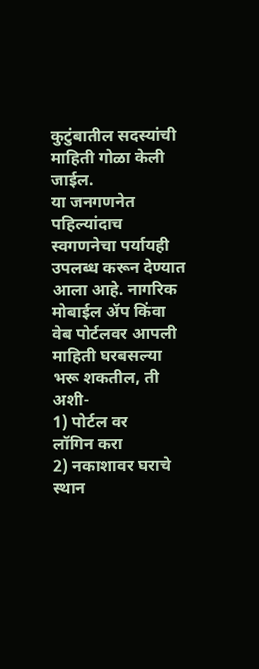कुटुंबातील सदस्यांची माहिती गोळा केली जाईल.
या जनगणनेत पहिल्यांदाच स्वगणनेचा पर्यायही उपलब्ध करून देण्यात आला आहे. नागरिक मोबाईल ॲप किंवा वेब पोर्टलवर आपली माहिती घरबसल्या भरू शकतील, ती अशी-
1) पोर्टल वर
लॉगिन करा
2) नकाशावर घराचे स्थान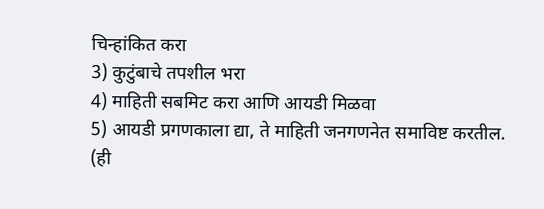चिन्हांकित करा
3) कुटुंबाचे तपशील भरा
4) माहिती सबमिट करा आणि आयडी मिळवा
5) आयडी प्रगणकाला द्या, ते माहिती जनगणनेत समाविष्ट करतील.
(ही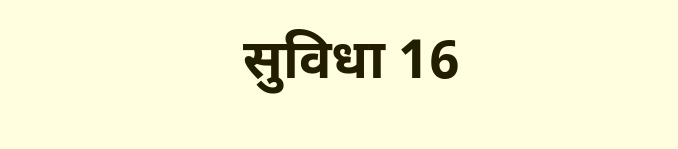सुविधा 16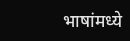भाषांमध्ये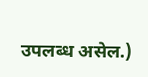उपलब्ध असेल.)